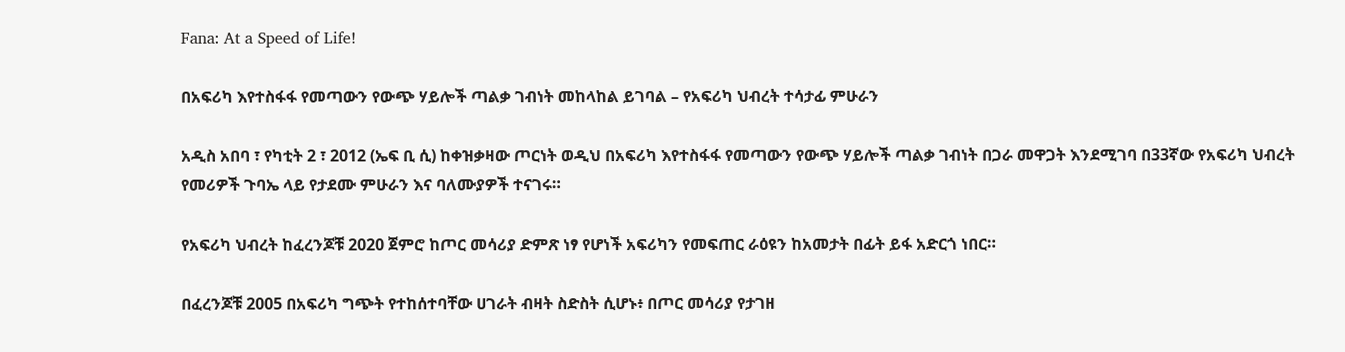Fana: At a Speed of Life!

በአፍሪካ እየተስፋፋ የመጣውን የውጭ ሃይሎች ጣልቃ ገብነት መከላከል ይገባል – የአፍሪካ ህብረት ተሳታፊ ምሁራን

አዲስ አበባ ፣ የካቲት 2 ፣ 2012 (ኤፍ ቢ ሲ) ከቀዝቃዛው ጦርነት ወዲህ በአፍሪካ እየተስፋፋ የመጣውን የውጭ ሃይሎች ጣልቃ ገብነት በጋራ መዋጋት እንደሚገባ በ33ኛው የአፍሪካ ህብረት የመሪዎች ጉባኤ ላይ የታደሙ ምሁራን እና ባለሙያዎች ተናገሩ።

የአፍሪካ ህብረት ከፈረንጆቹ 2020 ጀምሮ ከጦር መሳሪያ ድምጽ ነፃ የሆነች አፍሪካን የመፍጠር ራዕዩን ከአመታት በፊት ይፋ አድርጎ ነበር።

በፈረንጆቹ 2005 በአፍሪካ ግጭት የተከሰተባቸው ሀገራት ብዛት ስድስት ሲሆኑ፥ በጦር መሳሪያ የታገዘ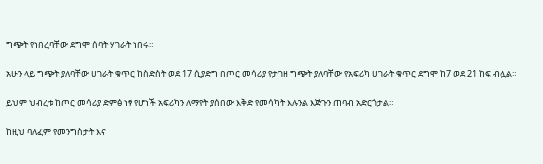ግጭት የነበረባቸው ደግሞ ሰባት ሃገራት ነበሩ።

አሁን ላይ ግጭት ያለባቸው ሀገራት ቁጥር ከስድስት ወደ 17 ሲያድግ በጦር መሳሪያ የታገዘ ግጭት ያለባቸው የአፍሪካ ሀገራት ቁጥር ደግሞ ከ7 ወደ 21 ከፍ ብሏል።

ይህም ህብረቱ ከጦር መሳሪያ ድምፅ ነፃ የሆነች አፍሪካን ለማየት ያሰበው እቅድ የመሳካት እሉንል እጅጉን ጠባብ አድርጎታል።

ከዚህ ባለፈም የመንግስታት እና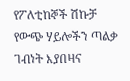የፖለቲከኞች ሽኩቻ የውጭ ሃይሎችን ጣልቃ ገብነት እያበዛና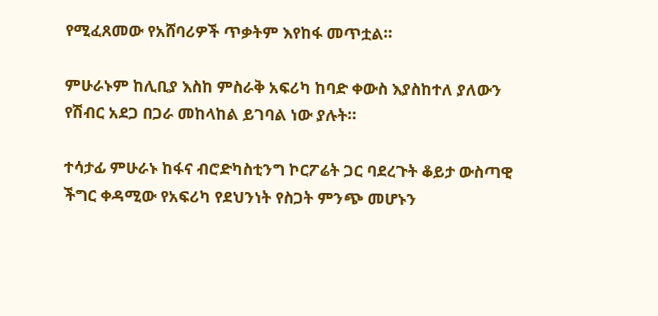የሚፈጸመው የአሸባሪዎች ጥቃትም እየከፋ መጥቷል።

ምሁራኑም ከሊቢያ እስከ ምስራቅ አፍሪካ ከባድ ቀውስ እያስከተለ ያለውን የሽብር አደጋ በጋራ መከላከል ይገባል ነው ያሉት።

ተሳታፊ ምሁራኑ ከፋና ብሮድካስቲንግ ኮርፖሬት ጋር ባደረጉት ቆይታ ውስጣዊ ችግር ቀዳሚው የአፍሪካ የደህንነት የስጋት ምንጭ መሆኑን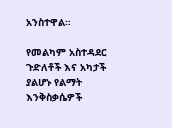አንስተዋል።

የመልካም አስተዳደር ጉድለቶች እና አካታች ያልሆኑ የልማት እንቅስቃሴዎች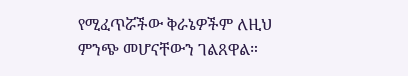የሚፈጥሯችው ቅራኔዎችም ለዚህ ምንጭ መሆናቸውን ገልጸዋል።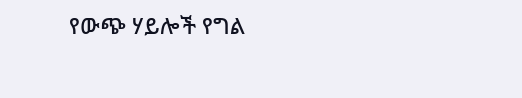የውጭ ሃይሎች የግል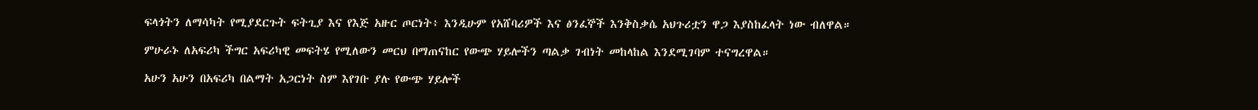ፍላጎትን ለማሳካት የሚያደርጉት ፍትጊያ እና የእጅ አዙር ጦርነት፥ እንዲሁም የአሸባሪዎች እና ፅንፈኞች እንቅስቃሴ አህጉሪቷን ዋጋ እያስከፈላት ነው ብለዋል።

ምሁራኑ ለአፍሪካ ችግር አፍሪካዊ መፍትሄ የሚለውን መርህ በማጠናከር የውጭ ሃይሎችን ጣልቃ ገብነት መከላከል እንደሚገባም ተናግረዋል።

አሁን አሁን በአፍሪካ በልማት አጋርነት ስም እየገቡ ያሉ የውጭ ሃይሎች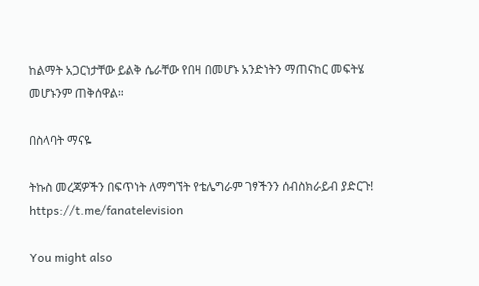ከልማት አጋርነታቸው ይልቅ ሴራቸው የበዛ በመሆኑ አንድነትን ማጠናከር መፍትሄ መሆኑንም ጠቅሰዋል።

በስላባት ማናዬ

ትኩስ መረጃዎችን በፍጥነት ለማግኘት የቴሌግራም ገፃችንን ሰብስክራይብ ያድርጉ!
https://t.me/fanatelevision

You might also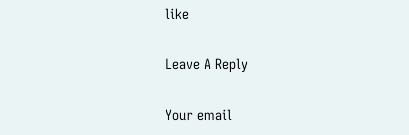like

Leave A Reply

Your email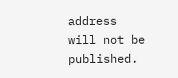address will not be published.